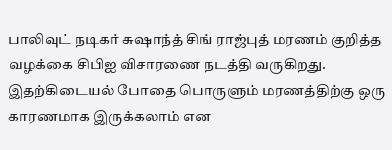பாலிவுட் நடிகர் சுஷாந்த் சிங் ராஜ்புத் மரணம் குறித்த வழக்கை சிபிஐ விசாரணை நடத்தி வருகிறது. இதற்கிடையல் போதை பொருளும் மரணத்திற்கு ஒரு காரணமாக இருக்கலாம் என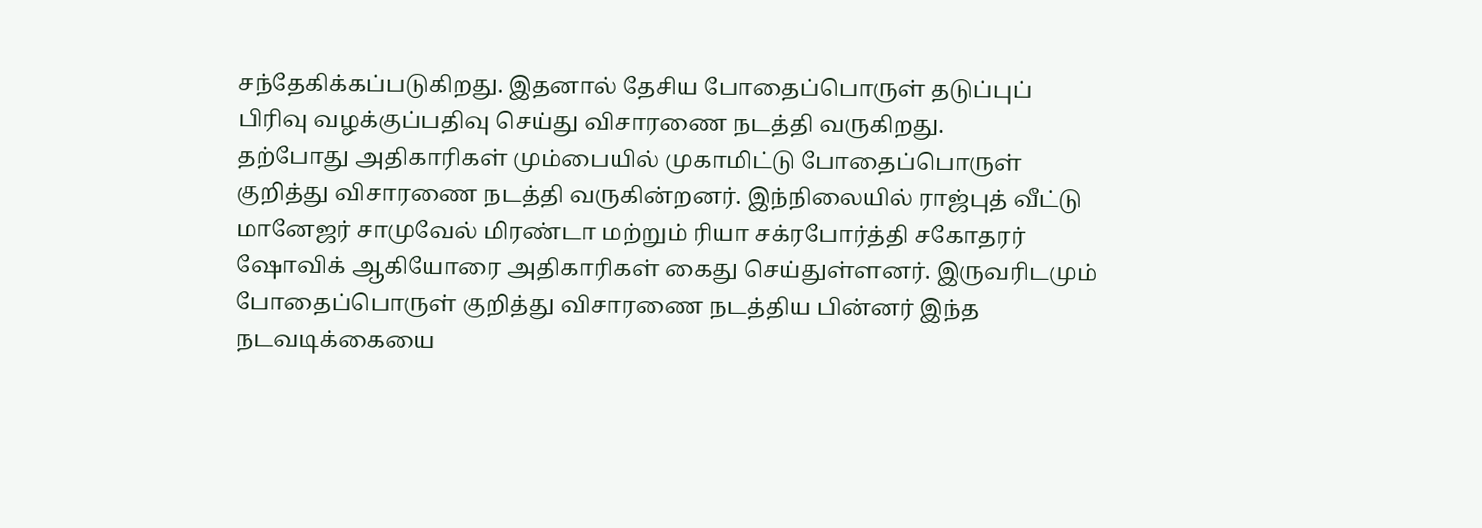சந்தேகிக்கப்படுகிறது. இதனால் தேசிய போதைப்பொருள் தடுப்புப் பிரிவு வழக்குப்பதிவு செய்து விசாரணை நடத்தி வருகிறது.
தற்போது அதிகாரிகள் மும்பையில் முகாமிட்டு போதைப்பொருள் குறித்து விசாரணை நடத்தி வருகின்றனர். இந்நிலையில் ராஜ்புத் வீட்டு மானேஜர் சாமுவேல் மிரண்டா மற்றும் ரியா சக்ரபோர்த்தி சகோதரர் ஷோவிக் ஆகியோரை அதிகாரிகள் கைது செய்துள்ளனர். இருவரிடமும் போதைப்பொருள் குறித்து விசாரணை நடத்திய பின்னர் இந்த நடவடிக்கையை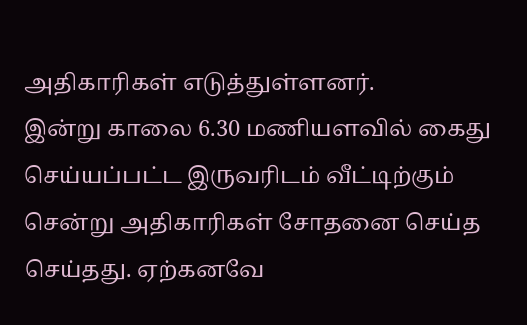அதிகாரிகள் எடுத்துள்ளனர்.
இன்று காலை 6.30 மணியளவில் கைது செய்யப்பட்ட இருவரிடம் வீட்டிற்கும் சென்று அதிகாரிகள் சோதனை செய்த செய்தது. ஏற்கனவே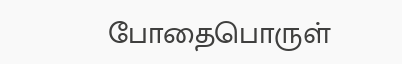போதைபொருள்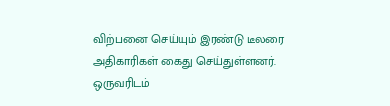விற்பனை செய்யும் இரண்டு டீலரை அதிகாரிகள் கைது செய்துள்ளனர். ஒருவரிடம்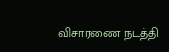விசாரணை நடத்தி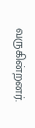வருகின்றனர்.